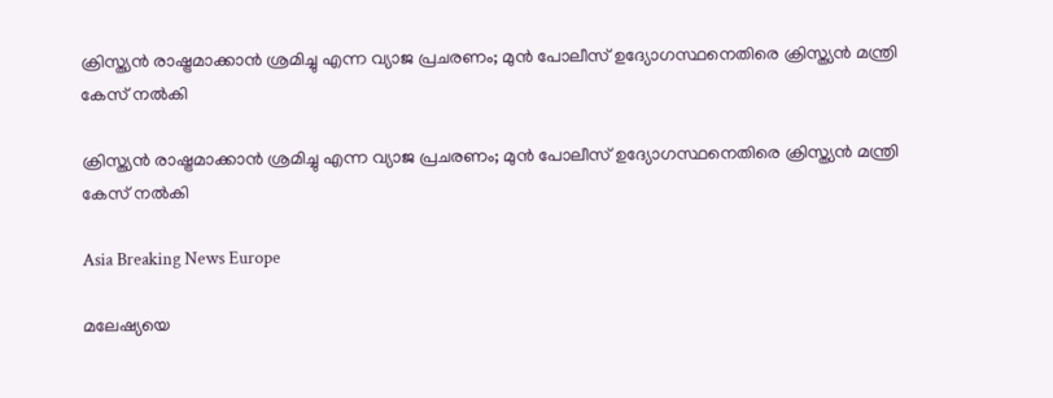ക്രിസ്ത്യന്‍ രാഷ്ട്രമാക്കാന്‍ ശ്രമിച്ചു എന്ന വ്യാജ പ്രചരണം; മുന്‍ പോലീസ് ഉദ്യോഗസ്ഥനെതിരെ ക്രിസ്ത്യന്‍ മന്ത്രി കേസ് നല്‍കി

ക്രിസ്ത്യന്‍ രാഷ്ട്രമാക്കാന്‍ ശ്രമിച്ചു എന്ന വ്യാജ പ്രചരണം; മുന്‍ പോലീസ് ഉദ്യോഗസ്ഥനെതിരെ ക്രിസ്ത്യന്‍ മന്ത്രി കേസ് നല്‍കി

Asia Breaking News Europe

മലേഷ്യയെ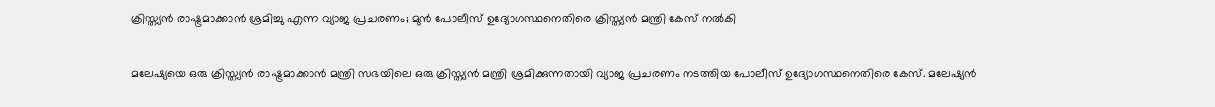ക്രിസ്ത്യന്‍ രാഷ്ട്രമാക്കാന്‍ ശ്രമിച്ചു എന്ന വ്യാജ പ്രചരണം; മുന്‍ പോലീസ് ഉദ്യോഗസ്ഥനെതിരെ ക്രിസ്ത്യന്‍ മന്ത്രി കേസ് നല്‍കി

മലേഷ്യയെ ഒരു ക്രിസ്ത്യന്‍ രാഷ്ട്രമാക്കാന്‍ മന്ത്രി സഭയിലെ ഒരു ക്രിസ്ത്യന്‍ മന്ത്രി ശ്രമിക്കുന്നതായി വ്യാജ പ്രചരണം നടത്തിയ പോലീസ് ഉദ്യോഗസ്ഥനെതിരെ കേസ്. മലേഷ്യന്‍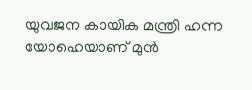യുവജന കായിക മന്ത്രി ഹന്ന യോഹെയാണ് മുന്‍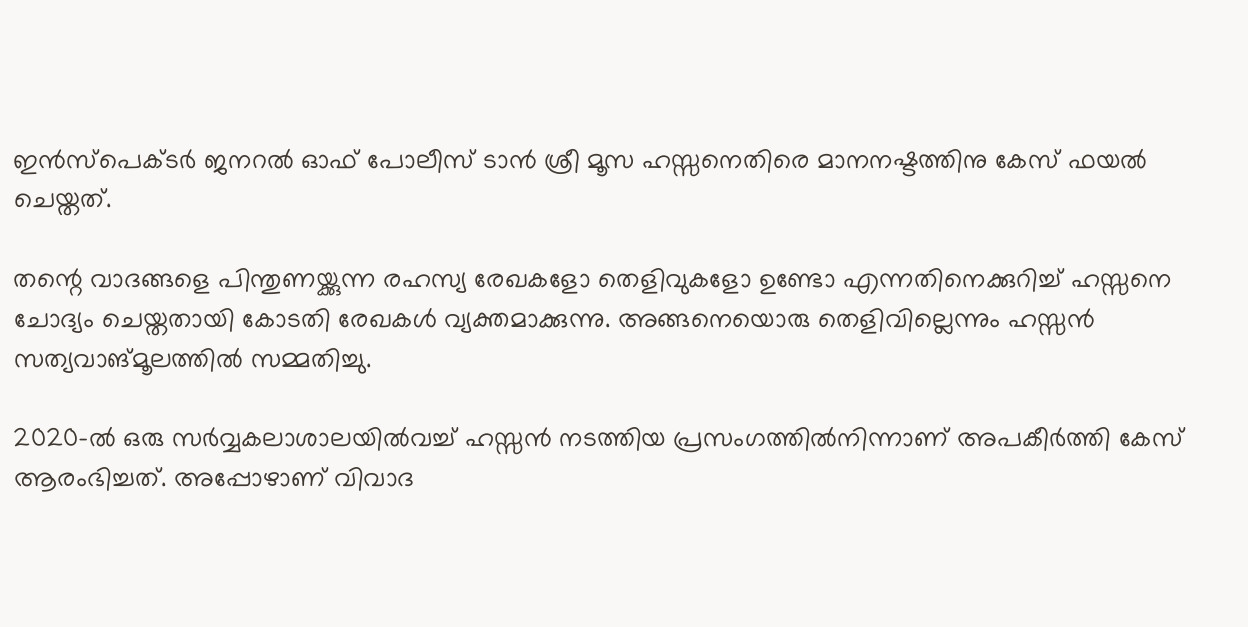ഇന്‍സ്പെക്ടര്‍ ജനറല്‍ ഓഫ് പോലീസ് ടാന്‍ ശ്രീ മൂസ ഹസ്സനെതിരെ മാനനഷ്ടത്തിനു കേസ് ഫയല്‍ ചെയ്തത്.

തന്റെ വാദങ്ങളെ പിന്തുണയ്ക്കുന്ന രഹസ്യ രേഖകളോ തെളിവുകളോ ഉണ്ടോ എന്നതിനെക്കുറിച്ച് ഹസ്സനെ ചോദ്യം ചെയ്തതായി കോടതി രേഖകള്‍ വ്യക്തമാക്കുന്നു. അങ്ങനെയൊരു തെളിവില്ലെന്നും ഹസ്സന്‍ സത്യവാങ്മൂലത്തില്‍ സമ്മതിച്ചു.

2020-ല്‍ ഒരു സര്‍വ്വകലാശാലയില്‍വച്ച് ഹസ്സന്‍ നടത്തിയ പ്രസംഗത്തില്‍നിന്നാണ് അപകീര്‍ത്തി കേസ് ആരംഭിച്ചത്. അപ്പോഴാണ് വിവാദ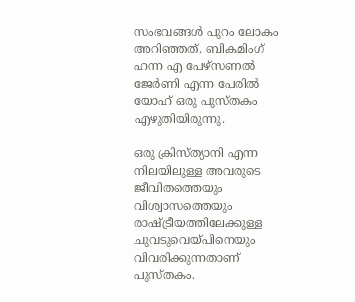സംഭവങ്ങള്‍ പുറം ലോകം അറിഞ്ഞത്. ബികമിംഗ് ഹന്ന എ പേഴ്സണല്‍ ജേര്‍ണി എന്ന പേരില്‍ യോഹ് ഒരു പുസ്തകം എഴുതിയിരുന്നു.

ഒരു ക്രിസ്ത്യാനി എന്ന നിലയിലുള്ള അവരുടെ ജീവിതത്തെയും വിശ്വാസത്തെയും രാഷ്ട്രീയത്തിലേക്കുള്ള ചുവടുവെയ്പിനെയും വിവരിക്കുന്നതാണ് പുസ്തകം.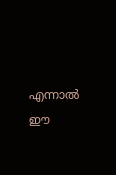എന്നാല്‍ ഈ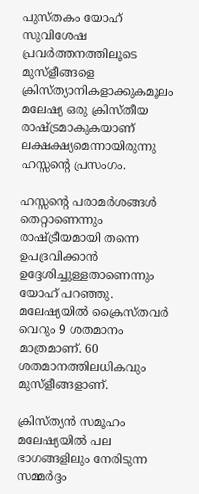പുസ്തകം യോഹ് സുവിശേഷ പ്രവര്‍ത്തനത്തിലൂടെ മുസ്ളീങ്ങളെ ക്രിസ്ത്യാനികളാക്കുകമൂലം മലേഷ്യ ഒരു ക്രിസ്തീയ രാഷ്ട്രമാകുകയാണ് ലക്ഷക്ഷ്യമെന്നായിരുന്നു ഹസ്സന്റെ പ്രസംഗം.

ഹസ്സന്റെ പരാമര്‍ശങ്ങള്‍ തെറ്റാണെന്നും രാഷ്ട്രീയമായി തന്നെ ഉപദ്രവിക്കാന്‍ ഉദ്ദേശിച്ചുള്ളതാണെന്നും യോഹ് പറഞ്ഞു. മലേഷ്യയില്‍ ക്രൈസ്തവര്‍ വെറും 9 ശതമാനം മാത്രമാണ്. 60 ശതമാനത്തിലധികവും മുസ്ളീങ്ങളാണ്.

ക്രിസ്ത്യന്‍ സമൂഹം മലേഷ്യയില്‍ പല ഭാഗങ്ങളിലും നേരിടുന്ന സമ്മര്‍ദ്ദം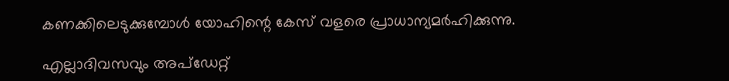കണക്കിലെടുക്കുമ്പോള്‍ യോഹിന്റെ കേസ് വളരെ പ്രാധാന്യമര്‍ഹിക്കുന്നു.

എല്ലാദിവസവും അപ്ഡേറ്റ്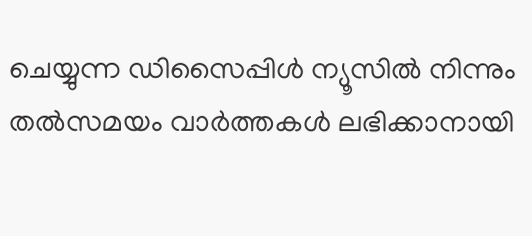ചെയ്യുന്ന ഡിസൈപ്പിൾ ന്യൂസിൽ നിന്നും തൽസമയം വാർത്തകൾ ലഭിക്കാനായി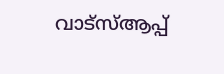വാട്സ്ആപ്പ്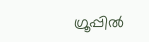ഗ്രൂപ്പിൽ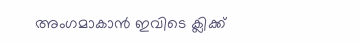അംഗമാകാൻ ഇവിടെ ക്ലിക്ക്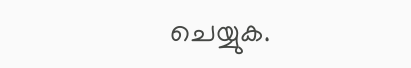ചെയ്യുക.